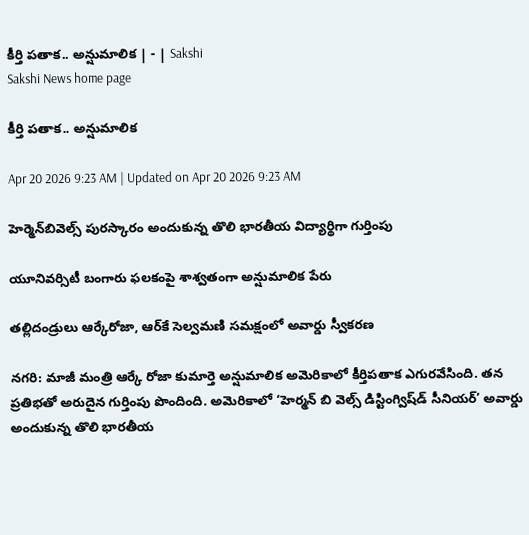కీర్తి పతాక.. అన్షుమాలిక | - | Sakshi
Sakshi News home page

కీర్తి పతాక.. అన్షుమాలిక

Apr 20 2026 9:23 AM | Updated on Apr 20 2026 9:23 AM

హెర్మెన్‌బివెల్స్‌ పురస్కారం అందుకున్న తొలి భారతీయ విద్యార్థిగా గుర్తింపు

యూనివర్సిటీ బంగారు ఫలకంపై శాశ్వతంగా అన్షుమాలిక పేరు

తల్లిదండ్రులు ఆర్కేరోజా, ఆర్‌కే సెల్వమణి సమక్షంలో అవార్డు స్వీకరణ

నగరి: మాజీ మంత్రి ఆర్కే రోజా కుమార్తె అన్షుమాలిక అమెరికాలో కీర్తిపతాక ఎగురవేసింది. తన ప్రతిభతో అరుదైన గుర్తింపు పొందింది. అమెరికాలో ‘హెర్మన్‌ బి వెల్స్‌ డిస్టింగ్విష్‌డ్‌ సీనియర్‌’ అవార్డు అందుకున్న తొలి భారతీయ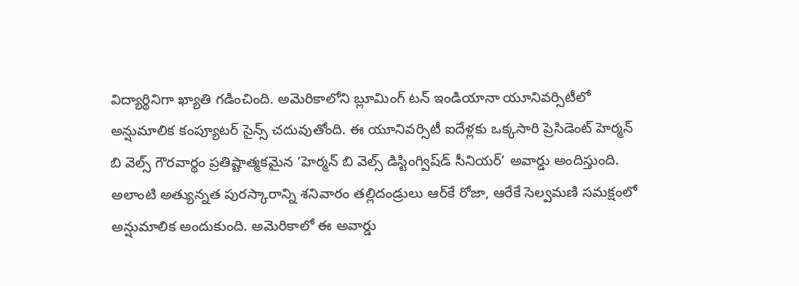విద్యార్థినిగా ఖ్యాతి గడించింది. అమెరికాలోని బ్లూమింగ్‌ టన్‌ ఇండియానా యూనివర్సిటీలో అన్షుమాలిక కంప్యూటర్‌ సైన్స్‌ చదువుతోంది. ఈ యూనివర్సిటీ ఐదేళ్లకు ఒక్కసారి ప్రెసిడెంట్‌ హెర్మన్‌ బి వెల్స్‌ గౌరవార్థం ప్రతిష్టాత్మకమైన ‘హెర్మన్‌ బి వెల్స్‌ డిస్టింగ్విష్‌డ్‌ సీనియర్‌’ అవార్డు అందిస్తుంది. అలాంటి అత్యున్నత పురస్కారాన్ని శనివారం తల్లిదండ్రులు ఆర్‌కే రోజా, ఆరేకే సెల్వమణి సమక్షంలో అన్షుమాలిక అందుకుంది. అమెరికాలో ఈ అవార్డు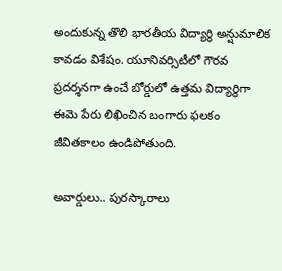అందుకున్న తొలి భారతీయ విద్యార్థి అన్షుమాలిక కావడం విశేషం. యూనివర్సిటీలో గౌరవ ప్రదర్శనగా ఉంచే బోర్డులో ఉత్తమ విద్యార్థిగా ఈమె పేరు లిఖించిన బంగారు ఫలకం జీవితకాలం ఉండిపోతుంది.

అవార్డులు.. పురస్కారాలు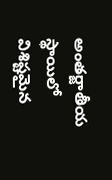అంతర్జాతీయ స్థాయిలో విశిష్టమైన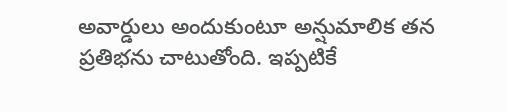అవార్డులు అందుకుంటూ అన్షుమాలిక తన ప్రతిభను చాటుతోంది. ఇప్పటికే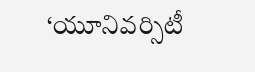‘యూనివర్సిటీ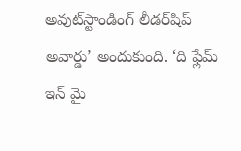అవుట్‌స్టాండింగ్‌ లీడర్‌షిప్‌ అవార్డు’ అందుకుంది. ‘ది ఫ్లేమ్‌ ఇన్‌ మై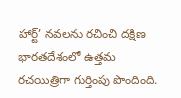హార్ట్‌’ నవలను రచించి దక్షిణ భారతదేశంలో ఉత్తమ రచయిత్రిగా గుర్తింపు పొందింది.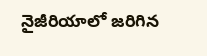నైజీరియాలో జరిగిన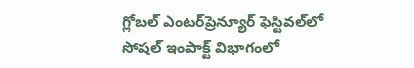గ్లోబల్‌ ఎంటర్‌ప్రెన్యూర్‌ ఫెస్టివల్‌లో సోషల్‌ ఇంపాక్ట్‌ విభాగంలో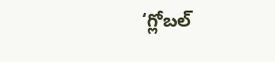‘గ్లోబల్‌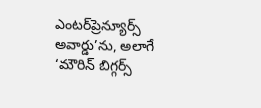ఎంటర్‌ప్రెన్యూర్స్‌ అవార్డు’ను, అలాగే ‘మౌరిన్‌ బిగ్గర్స్‌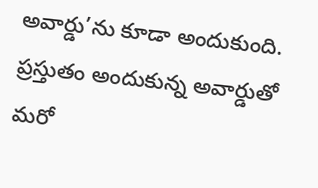అవార్డు’ను కూడా అందుకుంది. ప్రస్తుతం అందుకున్న అవార్డుతో మరో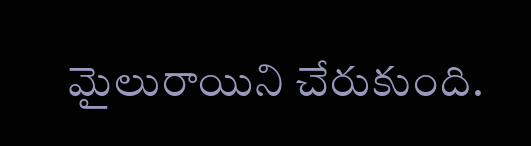మైలురాయిని చేరుకుంది.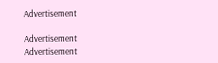Advertisement

Advertisement
Advertisement